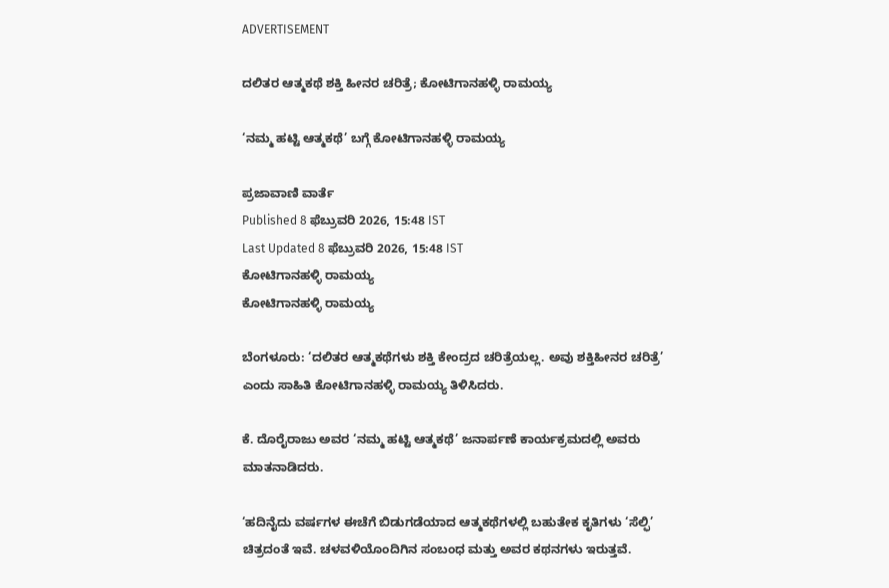ADVERTISEMENT

ದಲಿತರ ಆತ್ಮಕಥೆ ಶಕ್ತಿ ಹೀನರ ಚರಿತ್ರೆ; ಕೋಟಿಗಾನಹಳ್ಳಿ ರಾಮಯ್ಯ

‘ನಮ್ಮ ಹಟ್ಟಿ ಆತ್ಮಕಥೆ’ ಬಗ್ಗೆ ಕೋಟಿಗಾನಹಳ್ಳಿ ರಾಮಯ್ಯ

ಪ್ರಜಾವಾಣಿ ವಾರ್ತೆ
Published 8 ಫೆಬ್ರುವರಿ 2026, 15:48 IST
Last Updated 8 ಫೆಬ್ರುವರಿ 2026, 15:48 IST
ಕೋಟಿಗಾನಹಳ್ಳಿ ರಾಮಯ್ಯ
ಕೋಟಿಗಾನಹಳ್ಳಿ ರಾಮಯ್ಯ

ಬೆಂಗಳೂರು: ‘ದಲಿತರ ಆತ್ಮಕಥೆಗಳು ಶಕ್ತಿ ಕೇಂದ್ರದ ಚರಿತ್ರೆಯಲ್ಲ. ಅವು ಶಕ್ತಿಹೀನರ ಚರಿತ್ರೆ’ ಎಂದು ಸಾಹಿತಿ ಕೋಟಿಗಾನಹಳ್ಳಿ ರಾಮಯ್ಯ ತಿಳಿಸಿದರು.

ಕೆ. ದೊರೈರಾಜು ಅವರ ‘ನಮ್ಮ ಹಟ್ಟಿ ಆತ್ಮಕಥೆ’ ಜನಾರ್ಪಣೆ ಕಾರ್ಯಕ್ರಮದಲ್ಲಿ ಅವರು ಮಾತನಾಡಿದರು.

‘ಹದಿನೈದು ವರ್ಷಗಳ ಈಚೆಗೆ ಬಿಡುಗಡೆಯಾದ ಆತ್ಮಕಥೆಗಳಲ್ಲಿ ಬಹುತೇಕ ಕೃತಿಗಳು ‘ಸೆಲ್ಫಿ’ ಚಿತ್ರದಂತೆ ಇವೆ. ಚಳವಳಿಯೊಂದಿಗಿನ ಸಂಬಂಧ ಮತ್ತು ಅವರ ಕಥನಗಳು ಇರುತ್ತವೆ.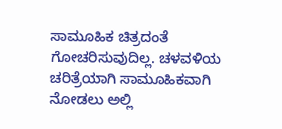ಸಾಮೂಹಿಕ ಚಿತ್ರದಂತೆ ಗೋಚರಿಸುವುದಿಲ್ಲ. ಚಳವಳಿಯ ಚರಿತ್ರೆಯಾಗಿ ಸಾಮೂಹಿಕವಾಗಿ ನೋಡಲು ಅಲ್ಲಿ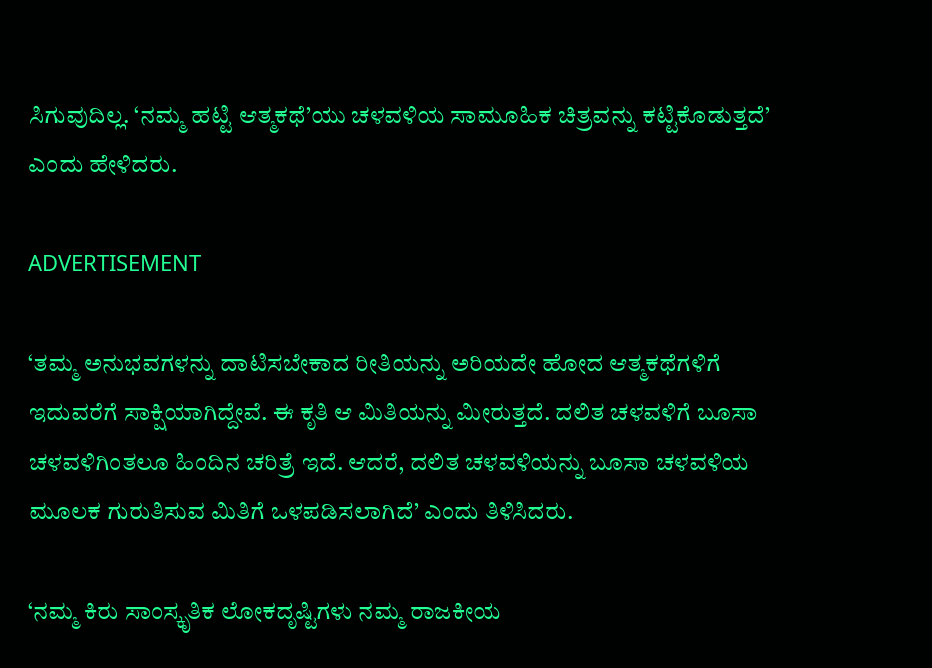ಸಿಗುವುದಿಲ್ಲ. ‘ನಮ್ಮ ಹಟ್ಟಿ ಆತ್ಮಕಥೆ’ಯು ಚಳವಳಿಯ ಸಾಮೂಹಿಕ ಚಿತ್ರವನ್ನು ಕಟ್ಟಿಕೊಡುತ್ತದೆ’ ಎಂದು ಹೇಳಿದರು.

ADVERTISEMENT

‘ತಮ್ಮ ಅನುಭವಗಳನ್ನು ದಾಟಿಸಬೇಕಾದ ರೀತಿಯನ್ನು ಅರಿಯದೇ ಹೋದ ಆತ್ಮಕಥೆಗಳಿಗೆ ಇದುವರೆಗೆ ಸಾಕ್ಷಿಯಾಗಿದ್ದೇವೆ. ಈ ಕೃತಿ ಆ ಮಿತಿಯನ್ನು ಮೀರುತ್ತದೆ. ದಲಿತ ಚಳವಳಿಗೆ ಬೂಸಾ ಚಳವಳಿಗಿಂತಲೂ ಹಿಂದಿನ ಚರಿತ್ರೆ ಇದೆ. ಆದರೆ, ದಲಿತ ಚಳವಳಿಯನ್ನು ಬೂಸಾ ಚಳವಳಿಯ ಮೂಲಕ ಗುರುತಿಸುವ ಮಿತಿಗೆ ಒಳಪಡಿಸಲಾಗಿದೆ’ ಎಂದು ತಿಳಿಸಿದರು.

‘ನಮ್ಮ ಕಿರು ಸಾಂಸ್ಕೃತಿಕ ಲೋಕದೃಷ್ಟಿಗಳು ನಮ್ಮ ರಾಜಕೀಯ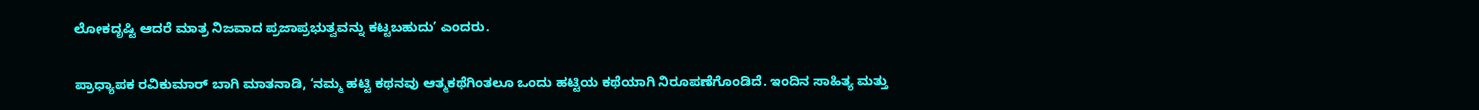ಲೋಕದೃಷ್ಟಿ ಆದರೆ ಮಾತ್ರ ನಿಜವಾದ ಪ್ರಜಾಪ್ರಭುತ್ವವನ್ನು ಕಟ್ಟಬಹುದು’ ಎಂದರು.

ಪ್ರಾಧ್ಯಾಪಕ ರವಿಕುಮಾರ್ ಬಾಗಿ ಮಾತನಾಡಿ, ‘ನಮ್ಮ ಹಟ್ಟಿ ಕಥನವು ಆತ್ಮಕಥೆಗಿಂತಲೂ ಒಂದು ಹಟ್ಟಿಯ ಕಥೆಯಾಗಿ ನಿರೂಪಣೆಗೊಂಡಿದೆ. ಇಂದಿನ ಸಾಹಿತ್ಯ ಮತ್ತು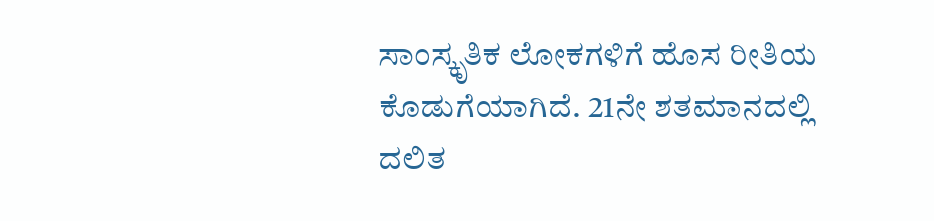ಸಾಂಸ್ಕೃತಿಕ ಲೋಕಗಳಿಗೆ ಹೊಸ ರೀತಿಯ ಕೊಡುಗೆಯಾಗಿದೆ. 21ನೇ ಶತಮಾನದಲ್ಲಿ ದಲಿತ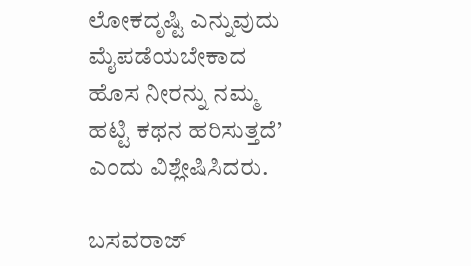ಲೋಕದೃಷ್ಟಿ ಎನ್ನುವುದು ಮೈಪಡೆಯಬೇಕಾದ ಹೊಸ ನೀರನ್ನು ನಮ್ಮ ಹಟ್ಟಿ ಕಥನ ಹರಿಸುತ್ತದೆ’ ಎಂದು ವಿಶ್ಲೇಷಿಸಿದರು.

ಬಸವರಾಜ್‌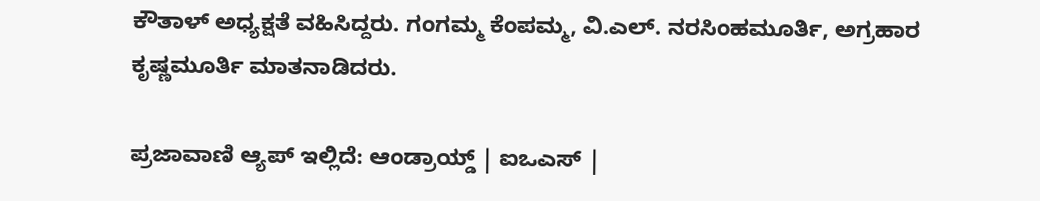ಕೌತಾಳ್‌ ಅಧ್ಯಕ್ಷತೆ ವಹಿಸಿದ್ದರು. ಗಂಗಮ್ಮ ಕೆಂಪಮ್ಮ, ವಿ.ಎಲ್. ನರಸಿಂಹಮೂರ್ತಿ, ಅಗ್ರಹಾರ ಕೃಷ್ಣಮೂರ್ತಿ ಮಾತನಾಡಿದರು.

ಪ್ರಜಾವಾಣಿ ಆ್ಯಪ್ ಇಲ್ಲಿದೆ: ಆಂಡ್ರಾಯ್ಡ್ | ಐಒಎಸ್ |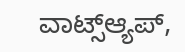ವಾಟ್ಸ್ಆ್ಯಪ್,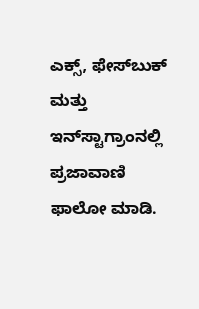ಎಕ್ಸ್, ಫೇಸ್‌ಬುಕ್ ಮತ್ತು ಇನ್‌ಸ್ಟಾಗ್ರಾಂನಲ್ಲಿ ಪ್ರಜಾವಾಣಿ ಫಾಲೋ ಮಾಡಿ.